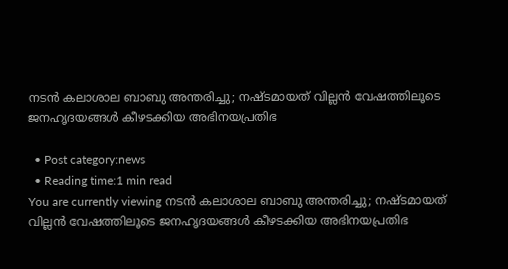നടന്‍ കലാശാല ബാബു അന്തരിച്ചു; നഷ്ടമായത് വില്ലന്‍ വേഷത്തിലൂടെ ജനഹൃദയങ്ങള്‍ കീഴടക്കിയ അഭിനയപ്രതിഭ

  • Post category:news
  • Reading time:1 min read
You are currently viewing നടന്‍ കലാശാല ബാബു അന്തരിച്ചു; നഷ്ടമായത് വില്ലന്‍ വേഷത്തിലൂടെ ജനഹൃദയങ്ങള്‍ കീഴടക്കിയ അഭിനയപ്രതിഭ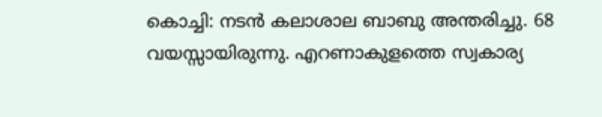കൊച്ചി: നടന്‍ കലാശാല ബാബു അന്തരിച്ചു. 68 വയസ്സായിരുന്നു. എറണാകുളത്തെ സ്വകാര്യ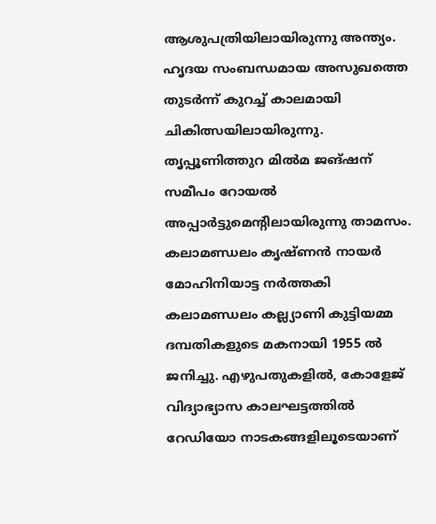ആശുപത്രിയിലായിരുന്നു അന്ത്യം. ഹൃദയ സംബന്ധമായ അസുഖത്തെ തുടര്‍ന്ന് കുറച്ച് കാലമായി ചികിത്സയിലായിരുന്നു. തൃപ്പൂണിത്തുറ മില്‍മ ജങ്ഷന് സമീപം റോയല്‍ അപ്പാര്‍ട്ടുമെന്റിലായിരുന്നു താമസം. കലാമണ്ഡലം കൃഷ്ണന്‍ നായര്‍ മോഹിനിയാട്ട നര്‍ത്തകി കലാമണ്ഡലം കല്ല്യാണി കുട്ടിയമ്മ ദമ്പതികളുടെ മകനായി 1955 ല്‍ ജനിച്ചു. എഴുപതുകളില്‍, കോളേജ് വിദ്യാഭ്യാസ കാലഘട്ടത്തില്‍ റേഡിയോ നാടകങ്ങളിലൂടെയാണ്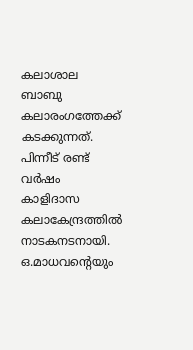കലാശാല ബാബു കലാരംഗത്തേക്ക് കടക്കുന്നത്. പിന്നീട് രണ്ട് വര്‍ഷം കാളിദാസ കലാകേന്ദ്രത്തില്‍ നാടകനടനായി. ഒ.മാധവന്റെയും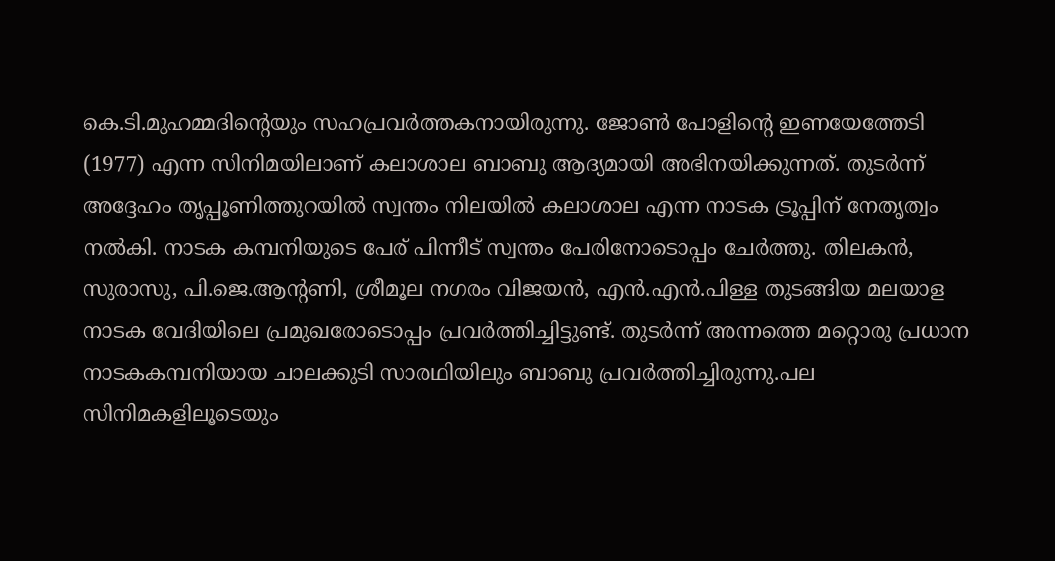കെ.ടി.മുഹമ്മദിന്റെയും സഹപ്രവര്‍ത്തകനായിരുന്നു. ജോണ്‍ പോളിന്റെ ഇണയേത്തേടി (1977) എന്ന സിനിമയിലാണ് കലാശാല ബാബു ആദ്യമായി അഭിനയിക്കുന്നത്. തുടര്‍ന്ന് അദ്ദേഹം തൃപ്പൂണിത്തുറയില്‍ സ്വന്തം നിലയില്‍ കലാശാല എന്ന നാടക ട്രൂപ്പിന് നേതൃത്വം നല്‍കി. നാടക കമ്പനിയുടെ പേര് പിന്നീട് സ്വന്തം പേരിനോടൊപ്പം ചേര്‍ത്തു. തിലകന്‍, സുരാസു, പി.ജെ.ആന്റണി, ശ്രീമൂല നഗരം വിജയന്‍, എന്‍.എന്‍.പിള്ള തുടങ്ങിയ മലയാള നാടക വേദിയിലെ പ്രമുഖരോടൊപ്പം പ്രവര്‍ത്തിച്ചിട്ടുണ്ട്. തുടര്‍ന്ന് അന്നത്തെ മറ്റൊരു പ്രധാന നാടകകമ്പനിയായ ചാലക്കുടി സാരഥിയിലും ബാബു പ്രവര്‍ത്തിച്ചിരുന്നു.പല സിനിമകളിലൂടെയും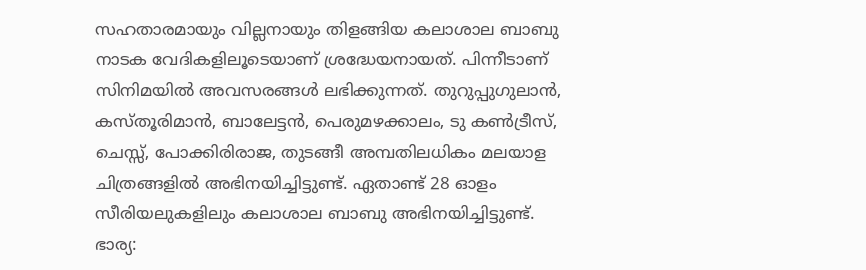സഹതാരമായും വില്ലനായും തിളങ്ങിയ കലാശാല ബാബു നാടക വേദികളിലൂടെയാണ് ശ്രദ്ധേയനായത്. പിന്നീടാണ് സിനിമയില്‍ അവസരങ്ങള്‍ ലഭിക്കുന്നത്. തുറുപ്പുഗുലാന്‍, കസ്തൂരിമാന്‍, ബാലേട്ടന്‍, പെരുമഴക്കാലം, ടു കണ്‍ട്രീസ്, ചെസ്സ്, പോക്കിരിരാജ, തുടങ്ങീ അമ്പതിലധികം മലയാള ചിത്രങ്ങളില്‍ അഭിനയിച്ചിട്ടുണ്ട്. ഏതാണ്ട് 28 ഓളം സീരിയലുകളിലും കലാശാല ബാബു അഭിനയിച്ചിട്ടുണ്ട്.
ഭാര്യ: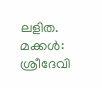ലളിത. മക്കള്‍: ശ്രീദേവി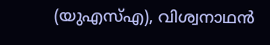(യുഎസ്എ), വിശ്വനാഥന്‍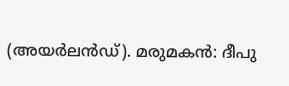(അയര്‍ലന്‍ഡ്). മരുമകന്‍: ദീപു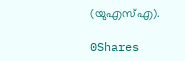(യുഎസ്എ).

0Shares